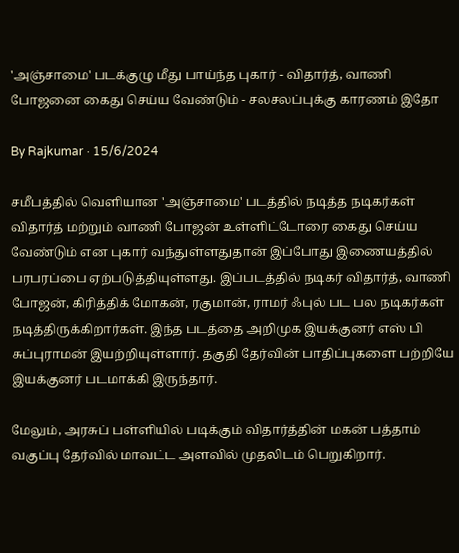'அஞ்சாமை' படக்குழு மீது பாய்ந்த புகார் - விதார்த், வாணி போஜனை கைது செய்ய வேண்டும் - சலசலப்புக்கு காரணம் இதோ

By Rajkumar · 15/6/2024

சமீபத்தில் வெளியான 'அஞ்சாமை' படத்தில் நடித்த நடிகர்கள் விதார்த் மற்றும் வாணி போஜன் உள்ளிட்டோரை கைது செய்ய வேண்டும் என புகார் வந்துள்ளதுதான் இப்போது இணையத்தில் பரபரப்பை ஏற்படுத்தியுள்ளது. இப்படத்தில் நடிகர் விதார்த், வாணி போஜன், கிரித்திக் மோகன், ரகுமான், ராமர் ஃபுல் பட பல நடிகர்கள் நடித்திருக்கிறார்கள். இந்த படத்தை அறிமுக இயக்குனர் எஸ் பி சுப்புராமன் இயற்றியுள்ளார். தகுதி தேர்வின் பாதிப்புகளை பற்றியே இயக்குனர் படமாக்கி இருந்தார்.

மேலும், அரசுப் பள்ளியில் படிக்கும் விதார்த்தின் மகன் பத்தாம் வகுப்பு தேர்வில் மாவட்ட அளவில் முதலிடம் பெறுகிறார்.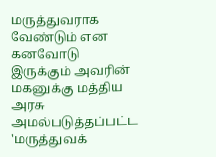மருத்துவராக வேண்டும் என கனவோடு இருக்கும் அவரின் மகனுக்கு மத்திய அரசு அமல்படுத்தப்பட்ட 'மருத்துவக்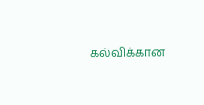கல்விக்கான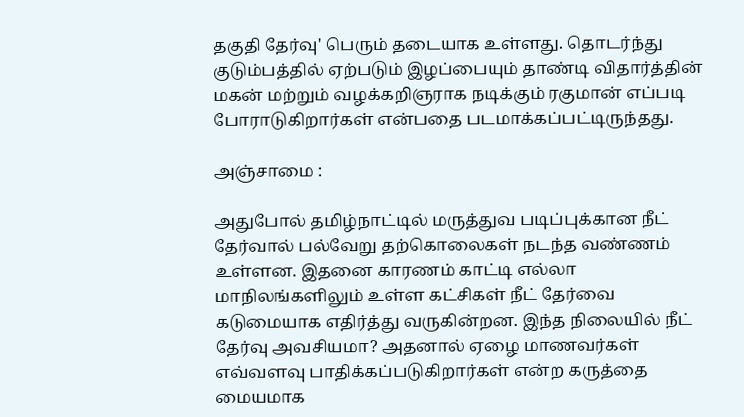தகுதி தேர்வு' பெரும் தடையாக உள்ளது. தொடர்ந்து குடும்பத்தில் ஏற்படும் இழப்பையும் தாண்டி விதார்த்தின் மகன் மற்றும் வழக்கறிஞராக நடிக்கும் ரகுமான் எப்படி போராடுகிறார்கள் என்பதை படமாக்கப்பட்டிருந்தது.

அஞ்சாமை :

அதுபோல் தமிழ்நாட்டில் மருத்துவ படிப்புக்கான நீட் தேர்வால் பல்வேறு தற்கொலைகள் நடந்த வண்ணம் உள்ளன. இதனை காரணம் காட்டி எல்லா மாநிலங்களிலும் உள்ள கட்சிகள் நீட் தேர்வை கடுமையாக எதிர்த்து வருகின்றன. இந்த நிலையில் நீட் தேர்வு அவசியமா? அதனால் ஏழை மாணவர்கள் எவ்வளவு பாதிக்கப்படுகிறார்கள் என்ற கருத்தை மையமாக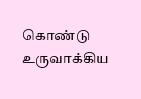கொண்டு உருவாக்கிய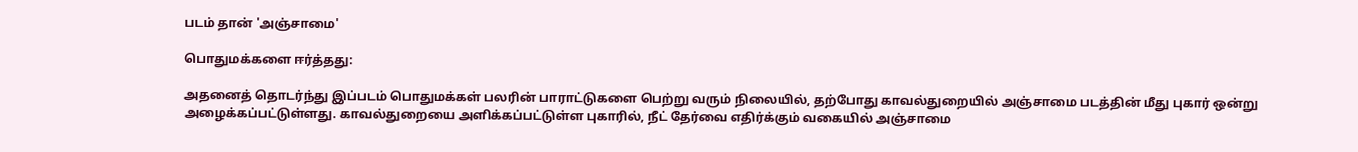படம் தான் 'அஞ்சாமை'

பொதுமக்களை ஈர்த்தது:

அதனைத் தொடர்ந்து இப்படம் பொதுமக்கள் பலரின் பாராட்டுகளை பெற்று வரும் நிலையில், தற்போது காவல்துறையில் அஞ்சாமை படத்தின் மீது புகார் ஒன்று அழைக்கப்பட்டுள்ளது. காவல்துறையை அளிக்கப்பட்டுள்ள புகாரில், நீட் தேர்வை எதிர்க்கும் வகையில் அஞ்சாமை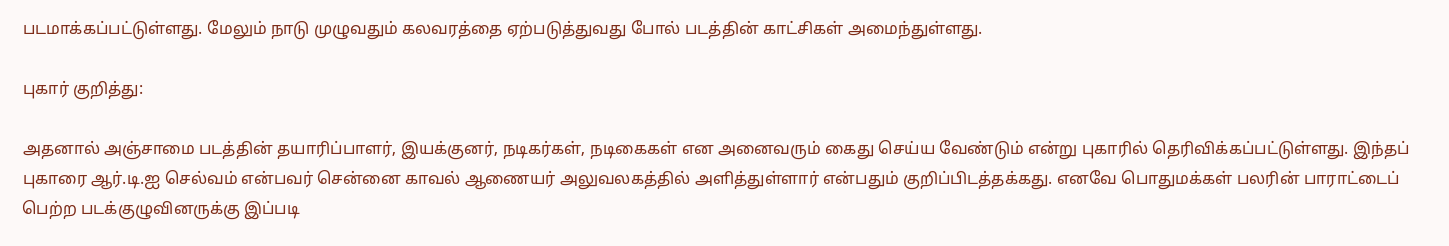படமாக்கப்பட்டுள்ளது. மேலும் நாடு முழுவதும் கலவரத்தை ஏற்படுத்துவது போல் படத்தின் காட்சிகள் அமைந்துள்ளது.

புகார் குறித்து:

அதனால் அஞ்சாமை படத்தின் தயாரிப்பாளர், இயக்குனர், நடிகர்கள், நடிகைகள் என அனைவரும் கைது செய்ய வேண்டும் என்று புகாரில் தெரிவிக்கப்பட்டுள்ளது. இந்தப் புகாரை ஆர்.டி.ஐ செல்வம் என்பவர் சென்னை காவல் ஆணையர் அலுவலகத்தில் அளித்துள்ளார் என்பதும் குறிப்பிடத்தக்கது. எனவே பொதுமக்கள் பலரின் பாராட்டைப் பெற்ற படக்குழுவினருக்கு இப்படி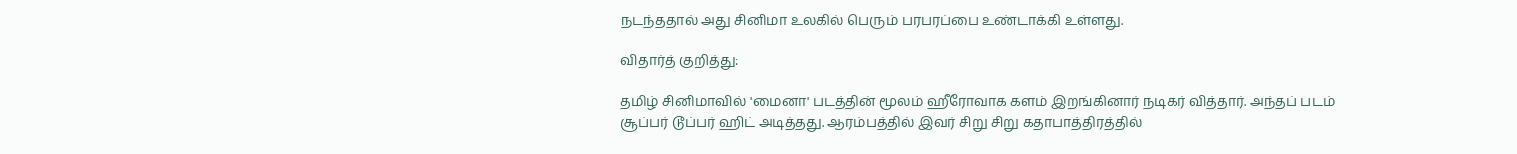நடந்ததால் அது சினிமா உலகில் பெரும் பரபரப்பை உண்டாக்கி உள்ளது.

விதார்த் குறித்து:

தமிழ் சினிமாவில் 'மைனா' படத்தின் மூலம் ஹீரோவாக களம் இறங்கினார் நடிகர் வித்தார். அந்தப் படம் சூப்பர் டூப்பர் ஹிட் அடித்தது. ஆரம்பத்தில் இவர் சிறு சிறு கதாபாத்திரத்தில்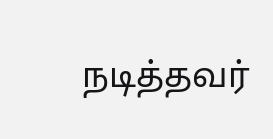நடித்தவர்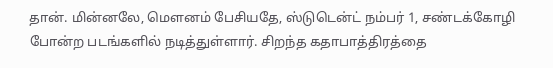தான். மின்னலே, மௌனம் பேசியதே, ஸ்டுடென்ட் நம்பர் 1, சண்டக்கோழி போன்ற படங்களில் நடித்துள்ளார். சிறந்த கதாபாத்திரத்தை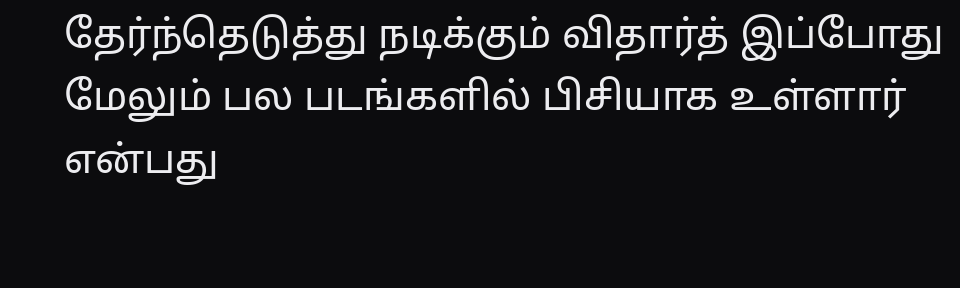தேர்ந்தெடுத்து நடிக்கும் விதார்த் இப்போது மேலும் பல படங்களில் பிசியாக உள்ளார் என்பது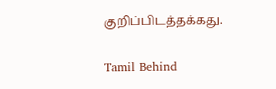குறிப்பிடத்தக்கது.

Tamil Behind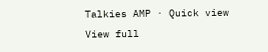Talkies AMP · Quick view
View full